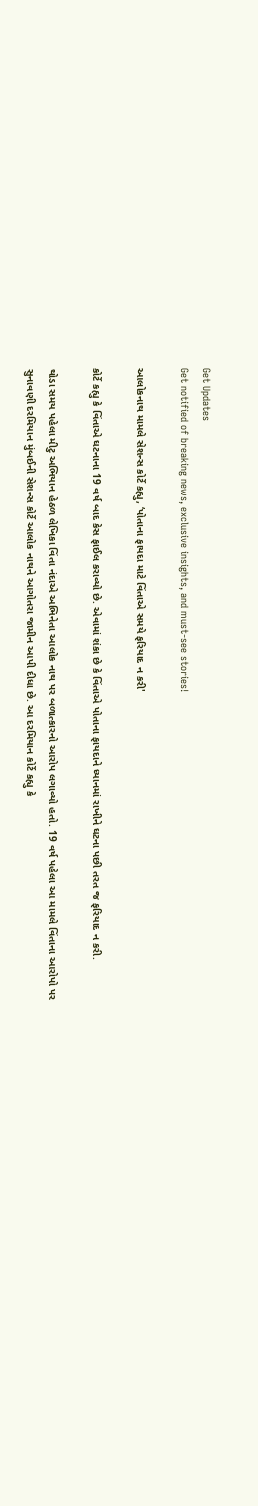Get Updates
Get notified of breaking news, exclusive insights, and must-see stories!

આલોકનાથ મામલે સેશન્સ કોર્ટે કહ્યુ, ‘પોતાના ફાયદા માટે વિંતાએ સમયે ફરિયાદ ન કરી'

કોર્ટે કહ્યુ કે વિંતાએ ઘટનાના 19 વર્ષ બાદ કેસ ફાઈલ કરાવ્યો છે. એવામાં શંકા છે કે વિંતાએ પોતાના ફાયદાને ધ્યાનમાં રાખીને ઘટના પછી તરત જ ફરિયાદ ન કરી.

થોડા સમય પહેલા મીટુ અભિયાન હેઠળ લેખિકા વિંતા નંદાએ અભિનેતા આલોક નાથ પર બળાત્કારનો આરોપ લગાવ્યો હતો. 19 વર્ષ પહેલા આ મામલે વિંતાના આરોપો પર સુનાવણી દરમિયાન મુંબઈની સેશન્સ કોર્ટે આલોક નાથને આગોતરા જામીન આપી દીધા છે. આ દરમિયાન કોર્ટે કહ્યુ કે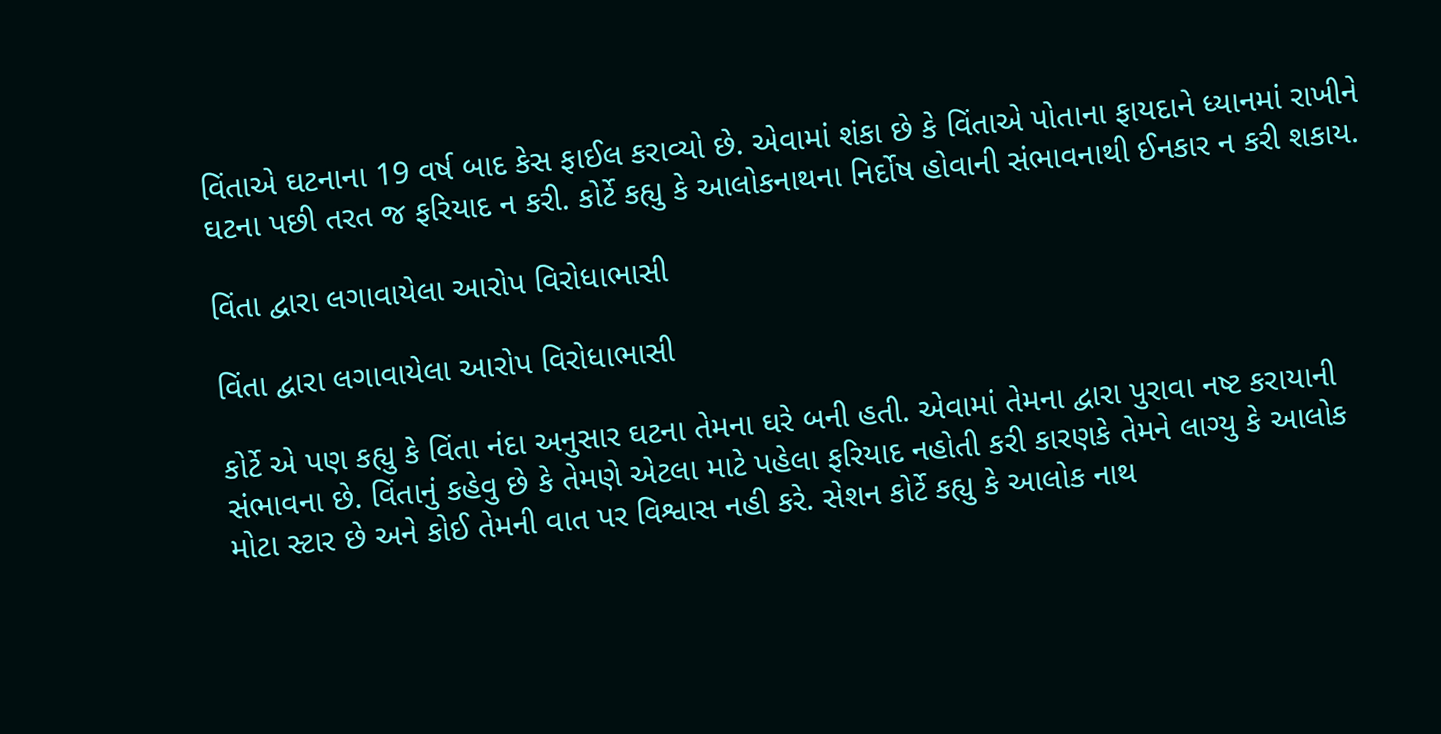વિંતાએ ઘટનાના 19 વર્ષ બાદ કેસ ફાઈલ કરાવ્યો છે. એવામાં શંકા છે કે વિંતાએ પોતાના ફાયદાને ધ્યાનમાં રાખીને ઘટના પછી તરત જ ફરિયાદ ન કરી. કોર્ટે કહ્યુ કે આલોકનાથના નિર્દોષ હોવાની સંભાવનાથી ઈનકાર ન કરી શકાય.

વિંતા દ્વારા લગાવાયેલા આરોપ વિરોધાભાસી

વિંતા દ્વારા લગાવાયેલા આરોપ વિરોધાભાસી

કોર્ટે એ પણ કહ્યુ કે વિંતા નંદા અનુસાર ઘટના તેમના ઘરે બની હતી. એવામાં તેમના દ્વારા પુરાવા નષ્ટ કરાયાની સંભાવના છે. વિંતાનું કહેવુ છે કે તેમણે એટલા માટે પહેલા ફરિયાદ નહોતી કરી કારણકે તેમને લાગ્યુ કે આલોક મોટા સ્ટાર છે અને કોઈ તેમની વાત પર વિશ્વાસ નહી કરે. સેશન કોર્ટે કહ્યુ કે આલોક નાથ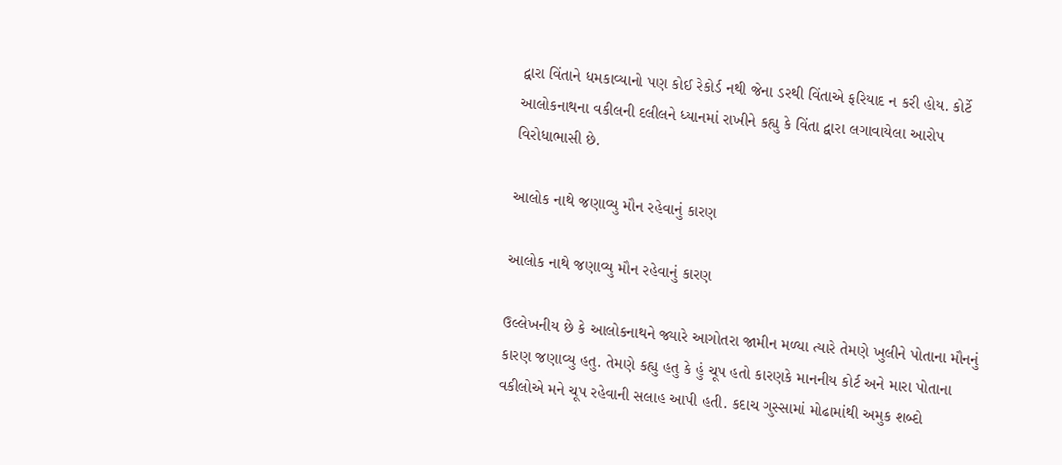દ્વારા વિંતાને ધમકાવ્યાનો પણ કોઈ રેકોર્ડ નથી જેના ડરથી વિંતાએ ફરિયાદ ન કરી હોય. કોર્ટે આલોકનાથના વકીલની દલીલને ધ્યાનમાં રાખીને કહ્યુ કે વિંતા દ્વારા લગાવાયેલા આરોપ વિરોધાભાસી છે.

આલોક નાથે જણાવ્યુ મૌન રહેવાનું કારણ

આલોક નાથે જણાવ્યુ મૌન રહેવાનું કારણ

ઉલ્લેખનીય છે કે આલોકનાથને જ્યારે આગોતરા જામીન મળ્યા ત્યારે તેમણે ખુલીને પોતાના મૌનનું કારણ જણાવ્યુ હતુ. તેમણે કહ્યુ હતુ કે હું ચૂપ હતો કારણકે માનનીય કોર્ટ અને મારા પોતાના વકીલોએ મને ચૂપ રહેવાની સલાહ આપી હતી. કદાચ ગુસ્સામાં મોઢામાંથી અમુક શબ્દો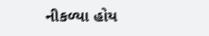નીકળ્યા હોય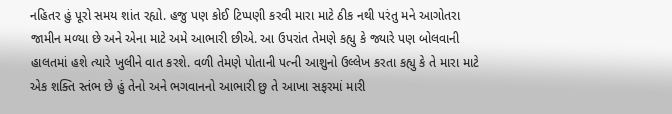નહિતર હું પૂરો સમય શાંત રહ્યો. હજુ પણ કોઈ ટિપ્પણી કરવી મારા માટે ઠીક નથી પરંતુ મને આગોતરા જામીન મળ્યા છે અને એના માટે અમે આભારી છીએ. આ ઉપરાંત તેમણે કહ્યુ કે જ્યારે પણ બોલવાની હાલતમાં હશે ત્યારે ખુલીને વાત કરશે. વળી તેમણે પોતાની પત્ની આશુનો ઉલ્લેખ કરતા કહ્યુ કે તે મારા માટે એક શક્તિ સ્તંભ છે હું તેનો અને ભગવાનનો આભારી છુ તે આખા સફરમાં મારી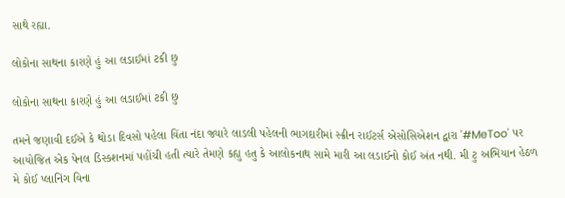સાથે રહ્યા.

લોકોના સાથના કારણે હું આ લડાઈમાં ટકી છુ

લોકોના સાથના કારણે હું આ લડાઈમાં ટકી છુ

તમને જણાવી દઈએ કે થોડા દિવસો પહેલા વિંતા નંદા જ્યારે લાડલી પહેલની ભાગદારીમાં સ્ક્રીન રાઈટર્સ એસોસિએશન દ્વારા '#MeToo' પર આયોજિત એક પેનલ ડિસ્કશનમાં પહોંચી હતી ત્યારે તેમણે કહ્યુ હતુ કે આલોકનાથ સામે મારી આ લડાઈનો કોઈ અંત નથી. મી ટુ અભિયાન હેઠળ મે કોઈ પ્લાનિંગ વિના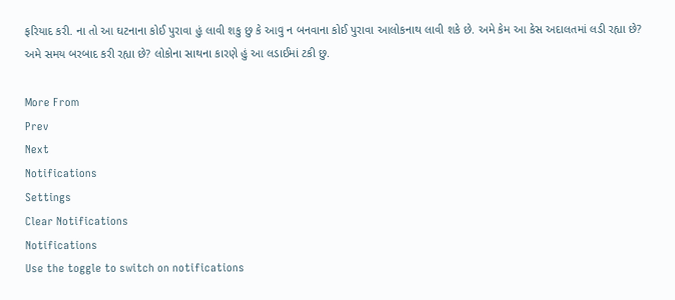ફરિયાદ કરી. ના તો આ ઘટનાના કોઈ પુરાવા હું લાવી શકુ છુ કે આવુ ન બનવાના કોઈ પુરાવા આલોકનાથ લાવી શકે છે. અમે કેમ આ કેસ અદાલતમાં લડી રહ્યા છે? અમે સમય બરબાદ કરી રહ્યા છે? લોકોના સાથના કારણે હું આ લડાઈમાં ટકી છુ.

More From
Prev
Next
Notifications
Settings
Clear Notifications
Notifications
Use the toggle to switch on notifications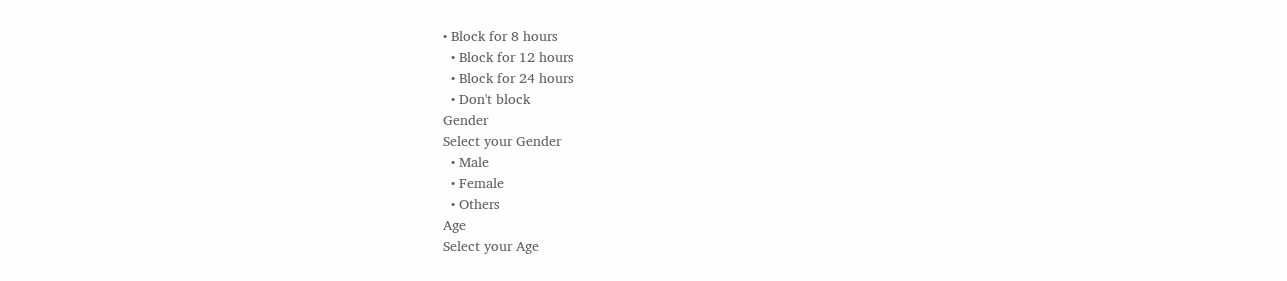• Block for 8 hours
  • Block for 12 hours
  • Block for 24 hours
  • Don't block
Gender
Select your Gender
  • Male
  • Female
  • Others
Age
Select your Age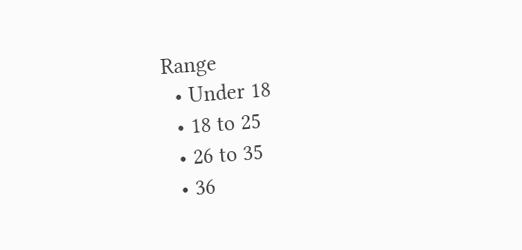Range
  • Under 18
  • 18 to 25
  • 26 to 35
  • 36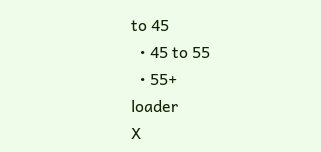to 45
  • 45 to 55
  • 55+
loader
X